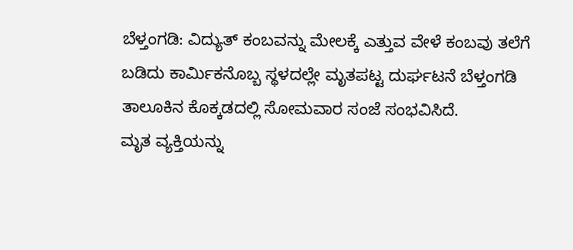ಬೆಳ್ತಂಗಡಿ: ವಿದ್ಯುತ್ ಕಂಬವನ್ನು ಮೇಲಕ್ಕೆ ಎತ್ತುವ ವೇಳೆ ಕಂಬವು ತಲೆಗೆ ಬಡಿದು ಕಾರ್ಮಿಕನೊಬ್ಬ ಸ್ಥಳದಲ್ಲೇ ಮೃತಪಟ್ಟ ದುರ್ಘಟನೆ ಬೆಳ್ತಂಗಡಿ ತಾಲೂಕಿನ ಕೊಕ್ಕಡದಲ್ಲಿ ಸೋಮವಾರ ಸಂಜೆ ಸಂಭವಿಸಿದೆ.
ಮೃತ ವ್ಯಕ್ತಿಯನ್ನು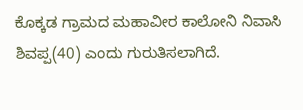ಕೊಕ್ಕಡ ಗ್ರಾಮದ ಮಹಾವೀರ ಕಾಲೋನಿ ನಿವಾಸಿ ಶಿವಪ್ಪ(40) ಎಂದು ಗುರುತಿಸಲಾಗಿದೆ.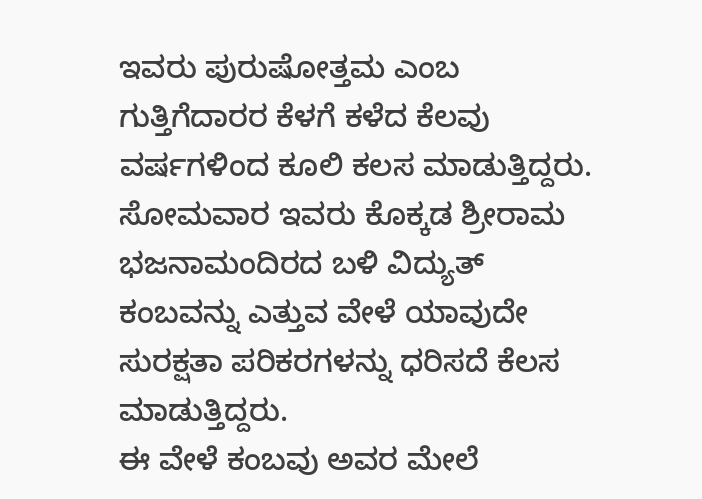ಇವರು ಪುರುಷೋತ್ತಮ ಎಂಬ ಗುತ್ತಿಗೆದಾರರ ಕೆಳಗೆ ಕಳೆದ ಕೆಲವು ವರ್ಷಗಳಿಂದ ಕೂಲಿ ಕಲಸ ಮಾಡುತ್ತಿದ್ದರು. ಸೋಮವಾರ ಇವರು ಕೊಕ್ಕಡ ಶ್ರೀರಾಮ ಭಜನಾಮಂದಿರದ ಬಳಿ ವಿದ್ಯುತ್ ಕಂಬವನ್ನು ಎತ್ತುವ ವೇಳೆ ಯಾವುದೇ ಸುರಕ್ಷತಾ ಪರಿಕರಗಳನ್ನು ಧರಿಸದೆ ಕೆಲಸ ಮಾಡುತ್ತಿದ್ದರು.
ಈ ವೇಳೆ ಕಂಬವು ಅವರ ಮೇಲೆ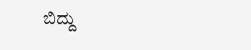ಬಿದ್ದು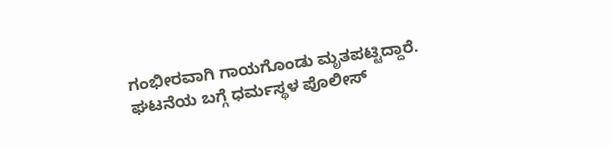ಗಂಭೀರವಾಗಿ ಗಾಯಗೊಂಡು ಮೃತಪಟ್ಟಿದ್ದಾರೆ.
ಘಟನೆಯ ಬಗ್ಗೆ ಧರ್ಮಸ್ಥಳ ಪೊಲೀಸ್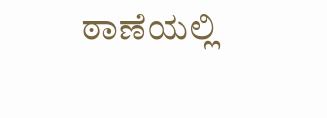ಠಾಣೆಯಲ್ಲಿ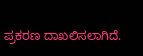ಪ್ರಕರಣ ದಾಖಲಿಸಲಾಗಿದೆ.